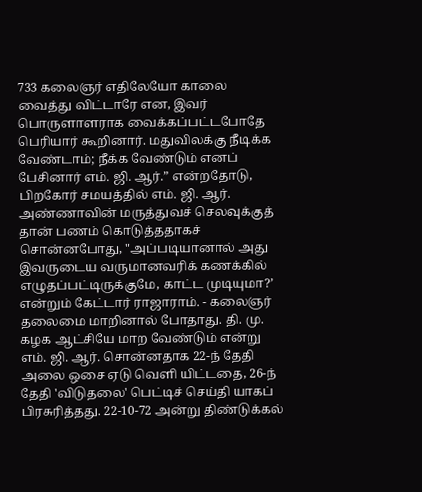733 கலைஞர் எதிலேயோ காலை வைத்து விட்டாரே என, இவர் பொருளாளராக வைக்கப்பட்டபோதே பெரியார் கூறினார். மதுவிலக்கு நீடிக்க வேண்டாம்; நீக்க வேண்டும் எனப் பேசினார் எம். ஜி. ஆர்.” என்றதோடு, பிறகோர் சமயத்தில் எம். ஜி. ஆர். அண்ணாவின் மருத்துவச் செலவுக்குத் தான் பணம் கொடுத்ததாகச் சொன்னபோது, "அப்படியானால் அது இவருடைய வருமானவரிக் கணக்கில் எழுதப்பட்டிருக்குமே, காட்ட முடியுமா?’ என்றும் கேட்டார் ராஜாராம். - கலைஞர் தலைமை மாறினால் போதாது. தி. மு. கழக ஆட்சியே மாற வேண்டும் என்று எம். ஜி. ஆர். சொன்னதாக 22-ந் தேதி அலை ஒசை ஏடு வெளி யிட்டதை, 26-ந் தேதி 'விடுதலை' பெட்டிச் செய்தி யாகப் பிரசுரித்தது. 22-10-72 அன்று திண்டுக்கல்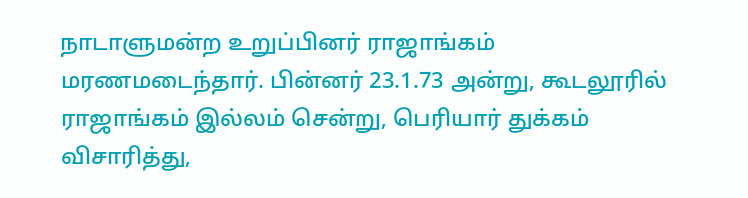நாடாளுமன்ற உறுப்பினர் ராஜாங்கம் மரணமடைந்தார். பின்னர் 23.1.73 அன்று, கூடலூரில் ராஜாங்கம் இல்லம் சென்று, பெரியார் துக்கம் விசாரித்து,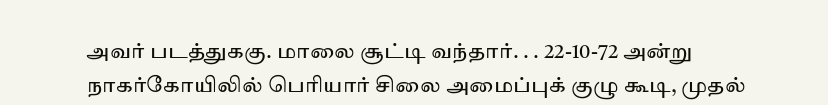அவர் படத்துககு. மாலை சூட்டி வந்தார். . . 22-10-72 அன்று நாகர்கோயிலில் பெரியார் சிலை அமைப்புக் குழு கூடி, முதல்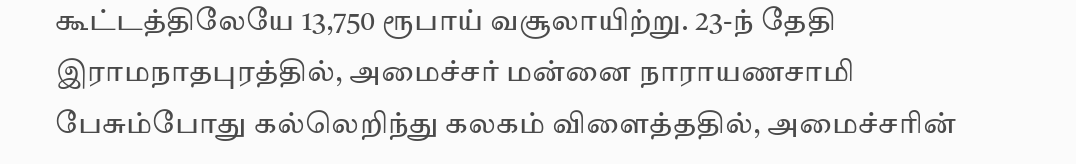கூட்டத்திலேயே 13,750 ரூபாய் வசூலாயிற்று. 23-ந் தேதி இராமநாதபுரத்தில், அமைச்சர் மன்னை நாராயணசாமி பேசும்போது கல்லெறிந்து கலகம் விளைத்ததில், அமைச்சரின்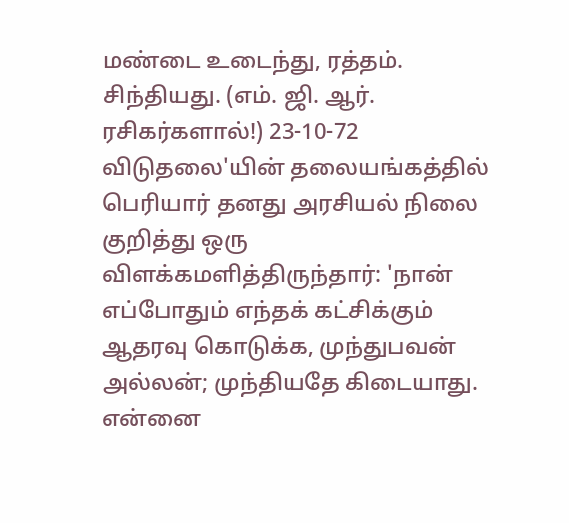மண்டை உடைந்து, ரத்தம். சிந்தியது. (எம். ஜி. ஆர். ரசிகர்களால்!) 23-10-72 விடுதலை'யின் தலையங்கத்தில் பெரியார் தனது அரசியல் நிலை குறித்து ஒரு விளக்கமளித்திருந்தார்: 'நான் எப்போதும் எந்தக் கட்சிக்கும் ஆதரவு கொடுக்க, முந்துபவன் அல்லன்; முந்தியதே கிடையாது. என்னை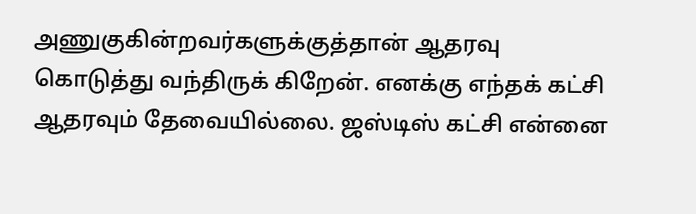அணுகுகின்றவர்களுக்குத்தான் ஆதரவு கொடுத்து வந்திருக் கிறேன். எனக்கு எந்தக் கட்சி ஆதரவும் தேவையில்லை. ஜஸ்டிஸ் கட்சி என்னை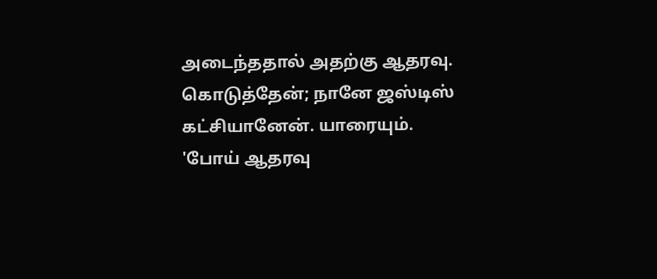அடைந்ததால் அதற்கு ஆதரவு. கொடுத்தேன்; நானே ஜஸ்டிஸ் கட்சியானேன். யாரையும். 'போய் ஆதரவு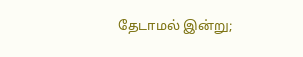தேடாமல் இன்று;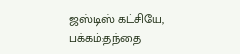ஜஸ்டிஸ் கட்சியே,
பக்கம்:தந்தை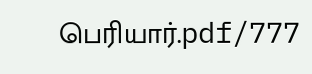பெரியார்.pdf/777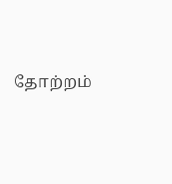தோற்றம்